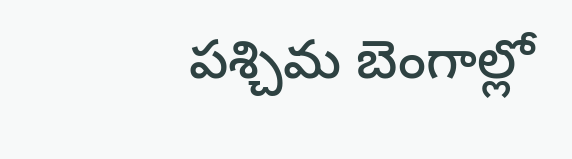పశ్చిమ బెంగాల్లో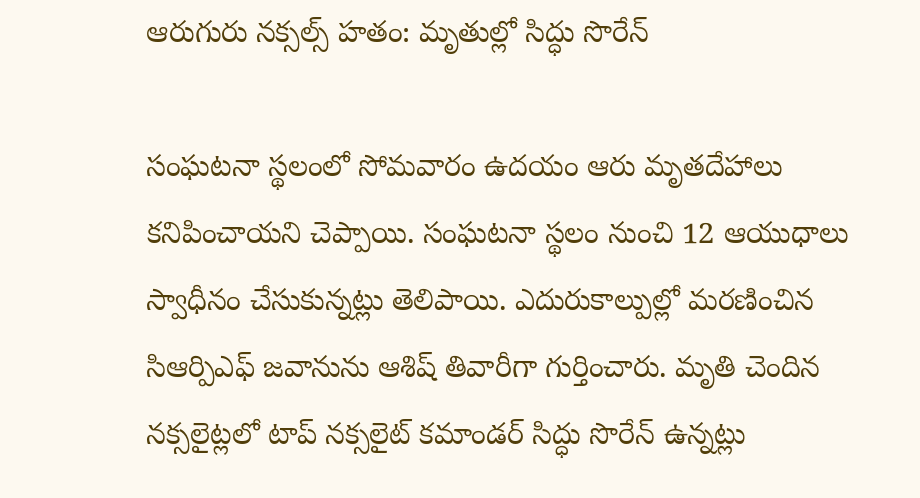ఆరుగురు నక్సల్స్ హతం: మృతుల్లో సిద్ధు సొరేన్

సంఘటనా స్థలంలో సోమవారం ఉదయం ఆరు మృతదేహాలు కనిపించాయని చెప్పాయి. సంఘటనా స్థలం నుంచి 12 ఆయుధాలు స్వాధీనం చేసుకున్నట్లు తెలిపాయి. ఎదురుకాల్పుల్లో మరణించిన సిఆర్పిఎఫ్ జవానును ఆశిష్ తివారీగా గుర్తించారు. మృతి చెందిన నక్సలైట్లలో టాప్ నక్సలైట్ కమాండర్ సిద్ధు సొరేన్ ఉన్నట్లు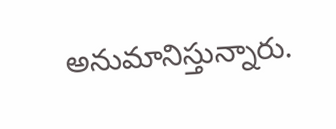అనుమానిస్తున్నారు.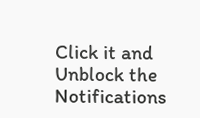Click it and Unblock the Notifications